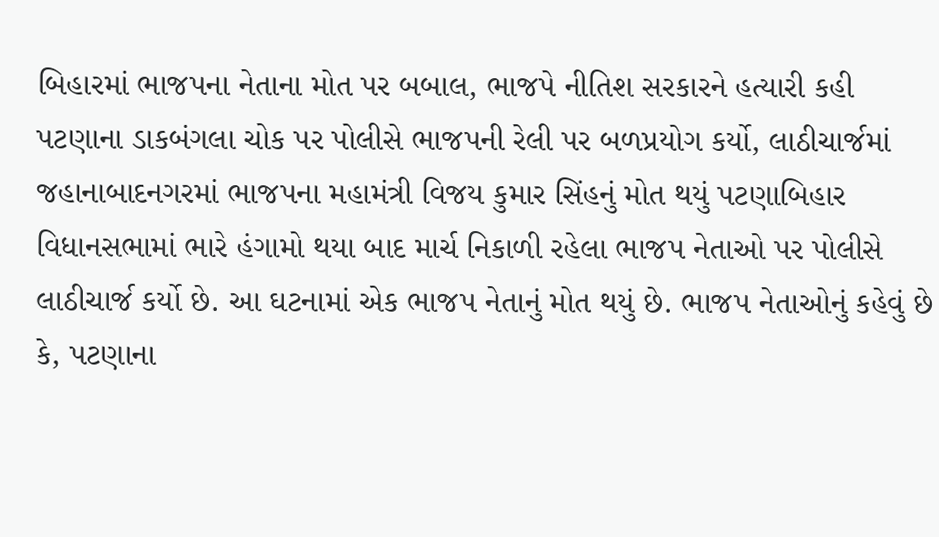બિહારમાં ભાજપના નેતાના મોત પર બબાલ, ભાજપે નીતિશ સરકારને હત્યારી કહી
પટણાના ડાકબંગલા ચોક પર પોલીસે ભાજપની રેલી પર બળપ્રયોગ કર્યો, લાઠીચાર્જમાં જહાનાબાદનગરમાં ભાજપના મહામંત્રી વિજય કુમાર સિંહનું મોત થયું પટણાબિહાર વિધાનસભામાં ભારે હંગામો થયા બાદ માર્ચ નિકાળી રહેલા ભાજપ નેતાઓ પર પોલીસે લાઠીચાર્જ કર્યો છે. આ ઘટનામાં એક ભાજપ નેતાનું મોત થયું છે. ભાજપ નેતાઓનું કહેવું છે કે, પટણાના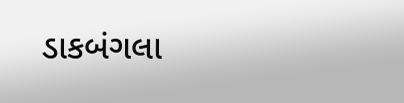ડાકબંગલા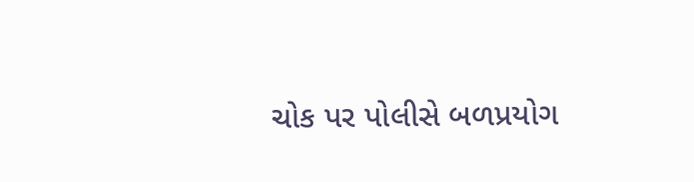ચોક પર પોલીસે બળપ્રયોગ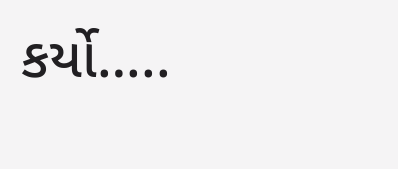કર્યો…..